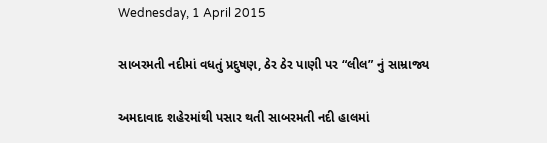Wednesday, 1 April 2015

સાબરમતી નદીમાં વધતું પ્રદુષણ, ઠેર ઠેર પાણી પર “લીલ” નું સામ્રાજ્ય

અમદાવાદ શહેરમાંથી પસાર થતી સાબરમતી નદી હાલમાં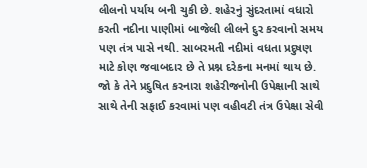લીલનો પર્યાય બની ચુકી છે. શહેરનું સુંદરતામાં વધારો કરતી નદીના પાણીમાં બાજેલી લીલને દુર કરવાનો સમય પણ તંત્ર પાસે નથી. સાબરમતી નદીમાં વધતા પ્રદુષણ માટે કોણ જવાબદાર છે તે પ્રશ્ન દરેકના મનમાં થાય છે. જો કે તેને પ્રદુષિત કરનારા શહેરીજનોની ઉપેક્ષાની સાથે સાથે તેની સફાઈ કરવામાં પણ વહીવટી તંત્ર ઉપેક્ષા સેવી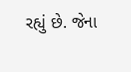રહ્યું છે. જેના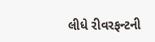લીધે રીવરફન્ટની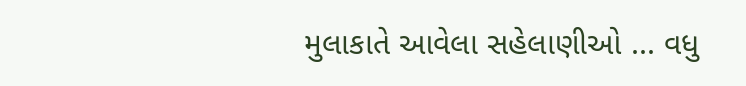મુલાકાતે આવેલા સહેલાણીઓ ... વધુ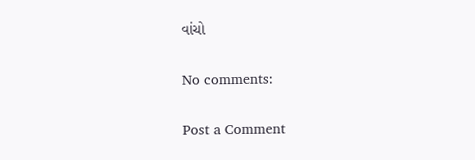વાંચો

No comments:

Post a Comment